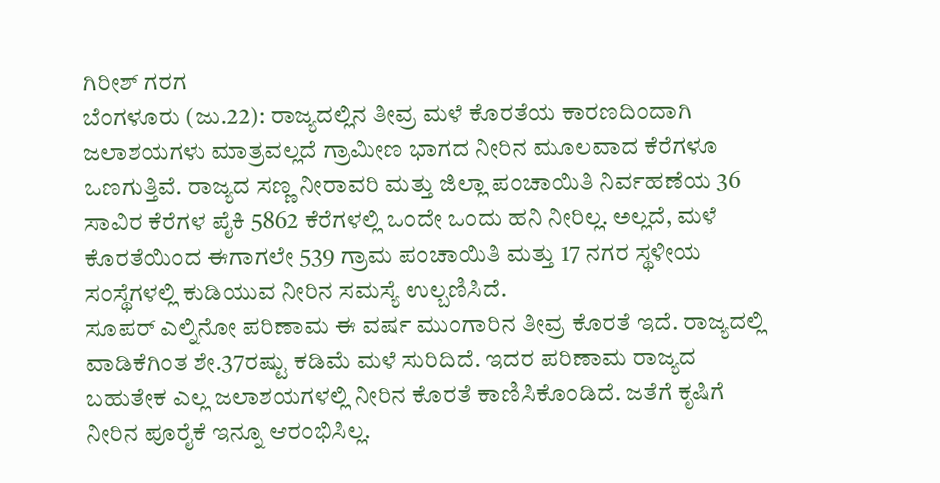ಗಿರೀಶ್ ಗರಗ
ಬೆಂಗಳೂರು (ಜು.22): ರಾಜ್ಯದಲ್ಲಿನ ತೀವ್ರ ಮಳೆ ಕೊರತೆಯ ಕಾರಣದಿಂದಾಗಿ ಜಲಾಶಯಗಳು ಮಾತ್ರವಲ್ಲದೆ ಗ್ರಾಮೀಣ ಭಾಗದ ನೀರಿನ ಮೂಲವಾದ ಕೆರೆಗಳೂ ಒಣಗುತ್ತಿವೆ. ರಾಜ್ಯದ ಸಣ್ಣ ನೀರಾವರಿ ಮತ್ತು ಜಿಲ್ಲಾ ಪಂಚಾಯಿತಿ ನಿರ್ವಹಣೆಯ 36 ಸಾವಿರ ಕೆರೆಗಳ ಪೈಕಿ 5862 ಕೆರೆಗಳಲ್ಲಿ ಒಂದೇ ಒಂದು ಹನಿ ನೀರಿಲ್ಲ. ಅಲ್ಲದೆ, ಮಳೆ ಕೊರತೆಯಿಂದ ಈಗಾಗಲೇ 539 ಗ್ರಾಮ ಪಂಚಾಯಿತಿ ಮತ್ತು 17 ನಗರ ಸ್ಥಳೀಯ ಸಂಸ್ಥೆಗಳಲ್ಲಿ ಕುಡಿಯುವ ನೀರಿನ ಸಮಸ್ಯೆ ಉಲ್ಬಣಿಸಿದೆ.
ಸೂಪರ್ ಎಲ್ನಿನೋ ಪರಿಣಾಮ ಈ ವರ್ಷ ಮುಂಗಾರಿನ ತೀವ್ರ ಕೊರತೆ ಇದೆ. ರಾಜ್ಯದಲ್ಲಿ ವಾಡಿಕೆಗಿಂತ ಶೇ.37ರಷ್ಟು ಕಡಿಮೆ ಮಳೆ ಸುರಿದಿದೆ. ಇದರ ಪರಿಣಾಮ ರಾಜ್ಯದ ಬಹುತೇಕ ಎಲ್ಲ ಜಲಾಶಯಗಳಲ್ಲಿ ನೀರಿನ ಕೊರತೆ ಕಾಣಿಸಿಕೊಂಡಿದೆ. ಜತೆಗೆ ಕೃಷಿಗೆ ನೀರಿನ ಪೂರೈಕೆ ಇನ್ನೂ ಆರಂಭಿಸಿಲ್ಲ.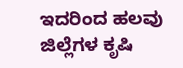ಇದರಿಂದ ಹಲವು ಜಿಲ್ಲೆಗಳ ಕೃಷಿ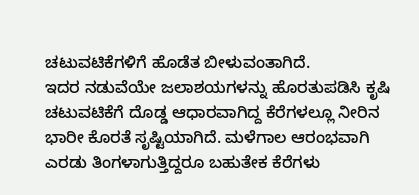ಚಟುವಟಿಕೆಗಳಿಗೆ ಹೊಡೆತ ಬೀಳುವಂತಾಗಿದೆ.
ಇದರ ನಡುವೆಯೇ ಜಲಾಶಯಗಳನ್ನು ಹೊರತುಪಡಿಸಿ ಕೃಷಿ ಚಟುವಟಿಕೆಗೆ ದೊಡ್ಡ ಆಧಾರವಾಗಿದ್ದ ಕೆರೆಗಳಲ್ಲೂ ನೀರಿನ ಭಾರೀ ಕೊರತೆ ಸೃಷ್ಟಿಯಾಗಿದೆ. ಮಳೆಗಾಲ ಆರಂಭವಾಗಿ ಎರಡು ತಿಂಗಳಾಗುತ್ತಿದ್ದರೂ ಬಹುತೇಕ ಕೆರೆಗಳು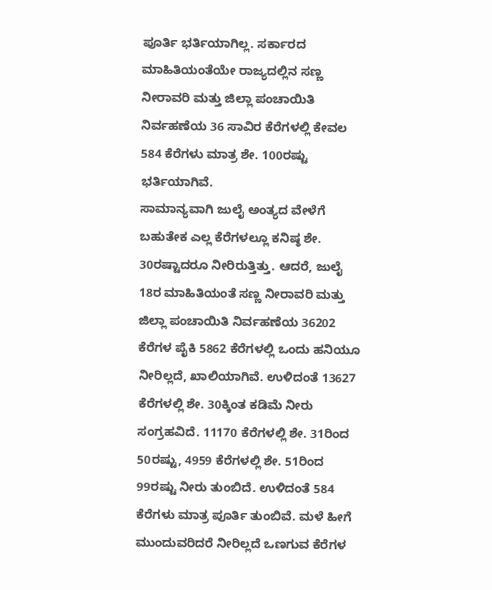ಪೂರ್ತಿ ಭರ್ತಿಯಾಗಿಲ್ಲ. ಸರ್ಕಾರದ ಮಾಹಿತಿಯಂತೆಯೇ ರಾಜ್ಯದಲ್ಲಿನ ಸಣ್ಣ ನೀರಾವರಿ ಮತ್ತು ಜಿಲ್ಲಾ ಪಂಚಾಯಿತಿ ನಿರ್ವಹಣೆಯ 36 ಸಾವಿರ ಕೆರೆಗಳಲ್ಲಿ ಕೇವಲ 584 ಕೆರೆಗಳು ಮಾತ್ರ ಶೇ. 100ರಷ್ಟು ಭರ್ತಿಯಾಗಿವೆ.
ಸಾಮಾನ್ಯವಾಗಿ ಜುಲೈ ಅಂತ್ಯದ ವೇಳೆಗೆ ಬಹುತೇಕ ಎಲ್ಲ ಕೆರೆಗಳಲ್ಲೂ ಕನಿಷ್ಠ ಶೇ. 30ರಷ್ಟಾದರೂ ನೀರಿರುತ್ತಿತ್ತು. ಆದರೆ, ಜುಲೈ 18ರ ಮಾಹಿತಿಯಂತೆ ಸಣ್ಣ ನೀರಾವರಿ ಮತ್ತು ಜಿಲ್ಲಾ ಪಂಚಾಯಿತಿ ನಿರ್ವಹಣೆಯ 36202 ಕೆರೆಗಳ ಪೈಕಿ 5862 ಕೆರೆಗಳಲ್ಲಿ ಒಂದು ಹನಿಯೂ ನೀರಿಲ್ಲದೆ, ಖಾಲಿಯಾಗಿವೆ. ಉಳಿದಂತೆ 13627 ಕೆರೆಗಳಲ್ಲಿ ಶೇ. 30ಕ್ಕಿಂತ ಕಡಿಮೆ ನೀರು ಸಂಗ್ರಹವಿದೆ. 11170 ಕೆರೆಗಳಲ್ಲಿ ಶೇ. 31ರಿಂದ 50ರಷ್ಟು, 4959 ಕೆರೆಗಳಲ್ಲಿ ಶೇ. 51ರಿಂದ 99ರಷ್ಟು ನೀರು ತುಂಬಿದೆ. ಉಳಿದಂತೆ 584 ಕೆರೆಗಳು ಮಾತ್ರ ಪೂರ್ತಿ ತುಂಬಿವೆ. ಮಳೆ ಹೀಗೆ ಮುಂದುವರಿದರೆ ನೀರಿಲ್ಲದೆ ಒಣಗುವ ಕೆರೆಗಳ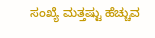ಸಂಖ್ಯೆ ಮತ್ತಷ್ಟು ಹೆಚ್ಚುವ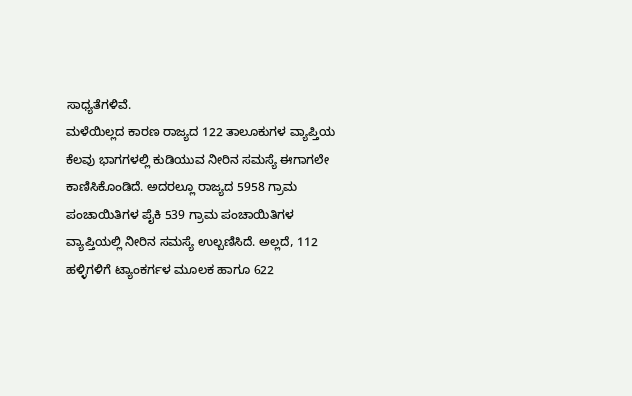ಸಾಧ್ಯತೆಗಳಿವೆ.
ಮಳೆಯಿಲ್ಲದ ಕಾರಣ ರಾಜ್ಯದ 122 ತಾಲೂಕುಗಳ ವ್ಯಾಪ್ತಿಯ ಕೆಲವು ಭಾಗಗಳಲ್ಲಿ ಕುಡಿಯುವ ನೀರಿನ ಸಮಸ್ಯೆ ಈಗಾಗಲೇ ಕಾಣಿಸಿಕೊಂಡಿದೆ. ಅದರಲ್ಲೂ ರಾಜ್ಯದ 5958 ಗ್ರಾಮ ಪಂಚಾಯಿತಿಗಳ ಪೈಕಿ 539 ಗ್ರಾಮ ಪಂಚಾಯಿತಿಗಳ ವ್ಯಾಪ್ತಿಯಲ್ಲಿ ನೀರಿನ ಸಮಸ್ಯೆ ಉಲ್ಬಣಿಸಿದೆ. ಅಲ್ಲದೆ, 112 ಹಳ್ಳಿಗಳಿಗೆ ಟ್ಯಾಂಕರ್ಗಳ ಮೂಲಕ ಹಾಗೂ 622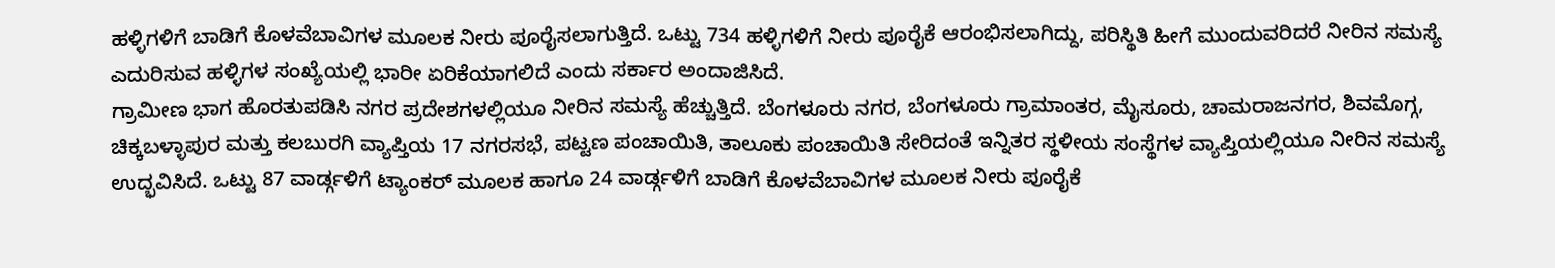ಹಳ್ಳಿಗಳಿಗೆ ಬಾಡಿಗೆ ಕೊಳವೆಬಾವಿಗಳ ಮೂಲಕ ನೀರು ಪೂರೈಸಲಾಗುತ್ತಿದೆ. ಒಟ್ಟು 734 ಹಳ್ಳಿಗಳಿಗೆ ನೀರು ಪೂರೈಕೆ ಆರಂಭಿಸಲಾಗಿದ್ದು, ಪರಿಸ್ಥಿತಿ ಹೀಗೆ ಮುಂದುವರಿದರೆ ನೀರಿನ ಸಮಸ್ಯೆ ಎದುರಿಸುವ ಹಳ್ಳಿಗಳ ಸಂಖ್ಯೆಯಲ್ಲಿ ಭಾರೀ ಏರಿಕೆಯಾಗಲಿದೆ ಎಂದು ಸರ್ಕಾರ ಅಂದಾಜಿಸಿದೆ.
ಗ್ರಾಮೀಣ ಭಾಗ ಹೊರತುಪಡಿಸಿ ನಗರ ಪ್ರದೇಶಗಳಲ್ಲಿಯೂ ನೀರಿನ ಸಮಸ್ಯೆ ಹೆಚ್ಚುತ್ತಿದೆ. ಬೆಂಗಳೂರು ನಗರ, ಬೆಂಗಳೂರು ಗ್ರಾಮಾಂತರ, ಮೈಸೂರು, ಚಾಮರಾಜನಗರ, ಶಿವಮೊಗ್ಗ, ಚಿಕ್ಕಬಳ್ಳಾಪುರ ಮತ್ತು ಕಲಬುರಗಿ ವ್ಯಾಪ್ತಿಯ 17 ನಗರಸಭೆ, ಪಟ್ಟಣ ಪಂಚಾಯಿತಿ, ತಾಲೂಕು ಪಂಚಾಯಿತಿ ಸೇರಿದಂತೆ ಇನ್ನಿತರ ಸ್ಥಳೀಯ ಸಂಸ್ಥೆಗಳ ವ್ಯಾಪ್ತಿಯಲ್ಲಿಯೂ ನೀರಿನ ಸಮಸ್ಯೆ ಉದ್ಭವಿಸಿದೆ. ಒಟ್ಟು 87 ವಾರ್ಡ್ಗಳಿಗೆ ಟ್ಯಾಂಕರ್ ಮೂಲಕ ಹಾಗೂ 24 ವಾರ್ಡ್ಗಳಿಗೆ ಬಾಡಿಗೆ ಕೊಳವೆಬಾವಿಗಳ ಮೂಲಕ ನೀರು ಪೂರೈಕೆ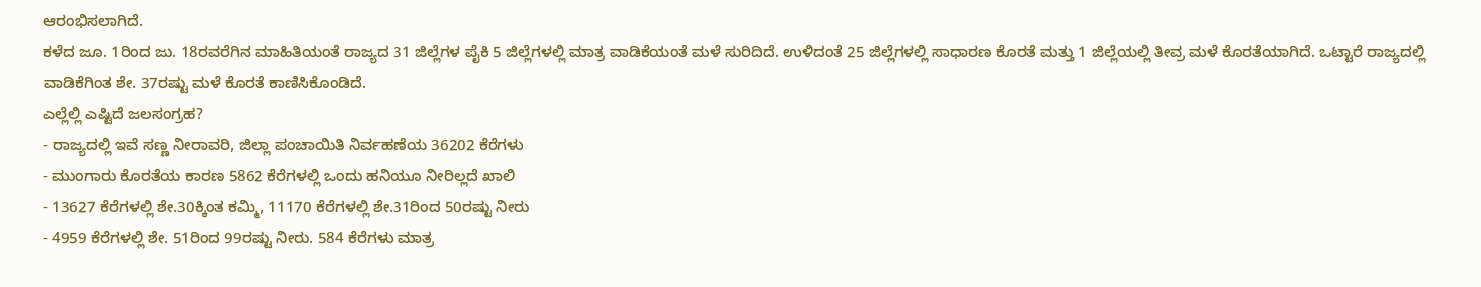ಆರಂಭಿಸಲಾಗಿದೆ.
ಕಳೆದ ಜೂ. 1ರಿಂದ ಜು. 18ರವರೆಗಿನ ಮಾಹಿತಿಯಂತೆ ರಾಜ್ಯದ 31 ಜಿಲ್ಲೆಗಳ ಪೈಕಿ 5 ಜಿಲ್ಲೆಗಳಲ್ಲಿ ಮಾತ್ರ ವಾಡಿಕೆಯಂತೆ ಮಳೆ ಸುರಿದಿದೆ. ಉಳಿದಂತೆ 25 ಜಿಲ್ಲೆಗಳಲ್ಲಿ ಸಾಧಾರಣ ಕೊರತೆ ಮತ್ತು 1 ಜಿಲ್ಲೆಯಲ್ಲಿ ತೀವ್ರ ಮಳೆ ಕೊರತೆಯಾಗಿದೆ. ಒಟ್ಟಾರೆ ರಾಜ್ಯದಲ್ಲಿ ವಾಡಿಕೆಗಿಂತ ಶೇ. 37ರಷ್ಟು ಮಳೆ ಕೊರತೆ ಕಾಣಿಸಿಕೊಂಡಿದೆ.
ಎಲ್ಲೆಲ್ಲಿ ಎಷ್ಟಿದೆ ಜಲಸಂಗ್ರಹ?
- ರಾಜ್ಯದಲ್ಲಿ ಇವೆ ಸಣ್ಣ ನೀರಾವರಿ, ಜಿಲ್ಲಾ ಪಂಚಾಯಿತಿ ನಿರ್ವಹಣೆಯ 36202 ಕೆರೆಗಳು
- ಮುಂಗಾರು ಕೊರತೆಯ ಕಾರಣ 5862 ಕೆರೆಗಳಲ್ಲಿ ಒಂದು ಹನಿಯೂ ನೀರಿಲ್ಲದೆ ಖಾಲಿ
- 13627 ಕೆರೆಗಳಲ್ಲಿ ಶೇ.30ಕ್ಕಿಂತ ಕಮ್ಮಿ, 11170 ಕೆರೆಗಳಲ್ಲಿ ಶೇ.31ರಿಂದ 50ರಷ್ಟು ನೀರು
- 4959 ಕೆರೆಗಳಲ್ಲಿ ಶೇ. 51ರಿಂದ 99ರಷ್ಟು ನೀರು. 584 ಕೆರೆಗಳು ಮಾತ್ರ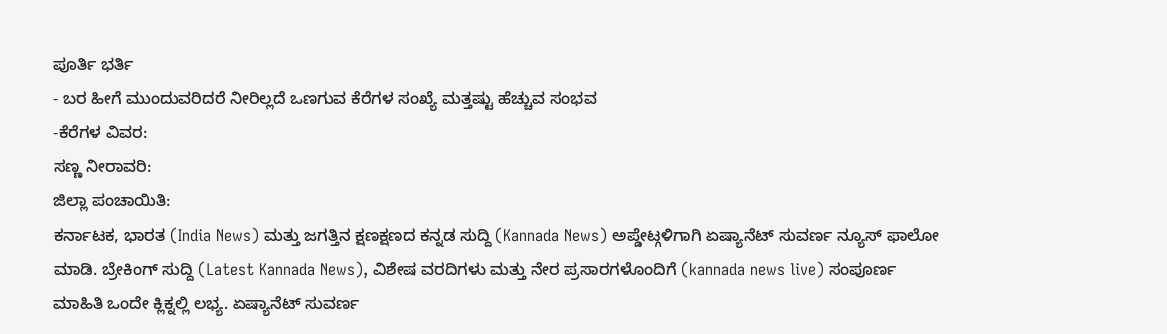ಪೂರ್ತಿ ಭರ್ತಿ
- ಬರ ಹೀಗೆ ಮುಂದುವರಿದರೆ ನೀರಿಲ್ಲದೆ ಒಣಗುವ ಕೆರೆಗಳ ಸಂಖ್ಯೆ ಮತ್ತಷ್ಟು ಹೆಚ್ಚುವ ಸಂಭವ
-ಕೆರೆಗಳ ವಿವರ:
ಸಣ್ಣ ನೀರಾವರಿ:
ಜಿಲ್ಲಾ ಪಂಚಾಯಿತಿ:
ಕರ್ನಾಟಕ, ಭಾರತ (India News) ಮತ್ತು ಜಗತ್ತಿನ ಕ್ಷಣಕ್ಷಣದ ಕನ್ನಡ ಸುದ್ದಿ (Kannada News) ಅಪ್ಡೇಟ್ಗಳಿಗಾಗಿ ಏಷ್ಯಾನೆಟ್ ಸುವರ್ಣ ನ್ಯೂಸ್ ಫಾಲೋ ಮಾಡಿ. ಬ್ರೇಕಿಂಗ್ ಸುದ್ದಿ (Latest Kannada News), ವಿಶೇಷ ವರದಿಗಳು ಮತ್ತು ನೇರ ಪ್ರಸಾರಗಳೊಂದಿಗೆ (kannada news live) ಸಂಪೂರ್ಣ ಮಾಹಿತಿ ಒಂದೇ ಕ್ಲಿಕ್ನಲ್ಲಿ ಲಭ್ಯ. ಏಷ್ಯಾನೆಟ್ ಸುವರ್ಣ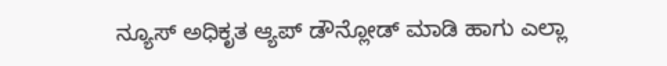ನ್ಯೂಸ್ ಅಧಿಕೃತ ಆ್ಯಪ್ ಡೌನ್ಲೋಡ್ ಮಾಡಿ ಹಾಗು ಎಲ್ಲಾ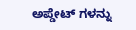ಅಪ್ಡೇಟ್ ಗಳನ್ನು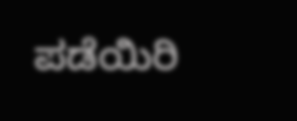ಪಡೆಯಿರಿ